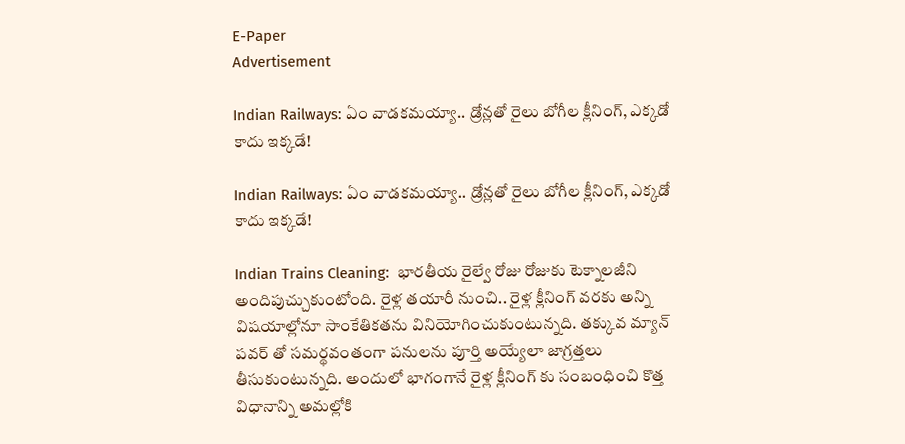E-Paper
Advertisement

Indian Railways: ఏం వాడకమయ్యా.. డ్రోన్లతో రైలు బోగీల క్లీనింగ్, ఎక్కడో కాదు ఇక్కడే!

Indian Railways: ఏం వాడకమయ్యా.. డ్రోన్లతో రైలు బోగీల క్లీనింగ్, ఎక్కడో కాదు ఇక్కడే!

Indian Trains Cleaning:  భారతీయ రైల్వే రోజు రోజుకు టెక్నాలజీని అందిపుచ్చుకుంటోంది. రైళ్ల తయారీ నుంచి.. రైళ్ల క్లీనింగ్ వరకు అన్ని విషయాల్లోనూ సాంకేతికతను వినియోగించుకుంటున్నది. తక్కువ మ్యాన్ పవర్ తో సమర్థవంతంగా పనులను పూర్తి అయ్యేలా జాగ్రత్తలు తీసుకుంటున్నది. అందులో భాగంగానే రైళ్ల క్లీనింగ్ కు సంబంధించి కొత్త విధానాన్ని అమల్లోకి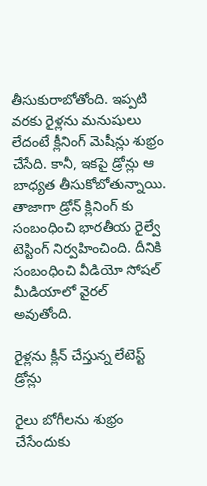తీసుకురాబోతోంది. ఇప్పటి  వరకు రైళ్లను మనుషులు లేదంటే క్లీనింగ్ మెషీన్లు శుభ్రం చేసేది. కానీ, ఇకపై డ్రోన్లు ఆ బాధ్యత తీసుకోబోతున్నాయి. తాజాగా డ్రోన్ క్లినింగ్ కు సంబంధించి భారతీయ రైల్వే టెస్టింగ్ నిర్వహించింది. దీనికి సంబంధించి వీడియో సోషల్ మీడియాలో వైరల్ అవుతోంది.

రైళ్లను క్లీన్ చేస్తున్న లేటెస్ట్ డ్రోన్లు

రైలు బోగీలను శుభ్రం చేసేందుకు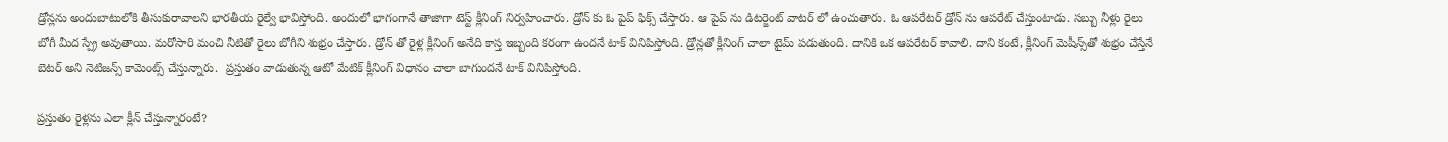డ్రోన్లను అందుబాటులోకి తీసుకురావాలని భారతీయ రైల్వే భావిస్తోంది. అందులో భాగంగానే తాజాగా టెస్ట్ క్లీనింగ్ నిర్వహించారు. డ్రోన్ కు ఓ పైప్ ఫిక్స్ చేస్తారు. ఆ పైప్ ను డిటర్జెంట్ వాటర్ లో ఉంచుతారు. ఓ ఆపరేటర్ డ్రోన్ ను ఆపరేట్ చేస్తుంటాడు. సబ్బు నీళ్లు రైలు బోగీ మీద స్ప్రే అవుతాయి. మరోసారి మంచి నీటితో రైలు బోగీని శుభ్రం చేస్తారు. డ్రోన్ తో రైళ్ల క్లీనింగ్ అనేది కాస్త ఇబ్బంది కరంగా ఉందనే టాక్ వినిపిస్తోంది. డ్రోన్లతో క్లీనింగ్ చాలా టైమ్ పడుతుంది. దానికి ఒక ఆపరేటర్ కావాలి. దాని కంటే, క్లీనింగ్ మెషీన్స్‌తో శుభ్రం చేస్తేనే బెటర్ అని నెటిజన్స్ కామెంట్స్ చేస్తున్నారు.  ప్రస్తుతం వాడుతున్న ఆటో మేటిక్ క్లీనింగ్ విధానం చాలా బాగుందనే టాక్ వినిపిస్తోంది.

ప్రస్తుతం రైళ్లను ఎలా క్లీన్ చేస్తున్నారంటే?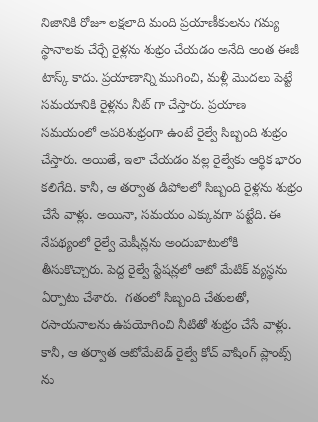నిజానికి రోజూ లక్షలాది మంది ప్రయాణీకులను గమ్య స్థానాలకు చేర్చే రైళ్లను శుభ్రం చేయడం అనేది అంత ఈజీ టాస్క్ కాదు. ప్రయాణాన్ని ముగించి, మళ్లీ మొదలు పెట్టే సమయానికి రైళ్లను నీట్ గా చేస్తారు. ప్రయాణ సమయంలో అపరిశుభ్రంగా ఉంటే రైల్వే సిబ్బంది శుభ్రం చేస్తారు. అయితే, ఇలా చేయడం వల్ల రైల్వేకు ఆర్థిక భారం కలిగేది. కానీ, ఆ తర్వాత డిపోలలో సిబ్బంది రైళ్లను శుభ్రం చేసే వాళ్లు. అయినా, సమయం ఎక్కువగా పట్టేది. ఈ నేపథ్యంలో రైల్వే మెషీన్లను అందుబాటులోకి తీసుకొచ్చారు. పెద్ద రైల్వే స్టేషన్లలో ఆటో మేటిక్ వ్యస్థను ఏర్పాటు చేశారు.  గతంలో సిబ్బంది చేతులతో, రసాయనాలను ఉపయోగించి నీటితో శుభ్రం చేసే వాళ్లు. కానీ, ఆ తర్వాత ఆటోమేటెడ్ రైల్వే కోచ్ వాషింగ్ ప్లాంట్స్ ను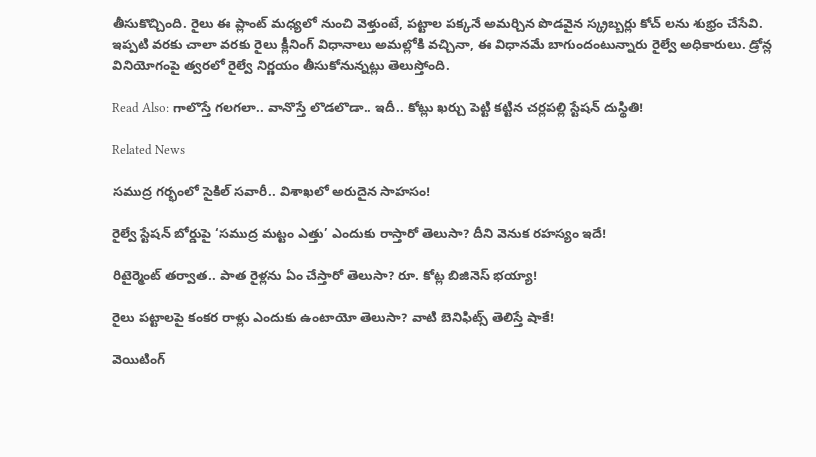తీసుకొచ్చింది. రైలు ఈ ప్లాంట్ మధ్యలో నుంచి వెళ్తుంటే, పట్టాల పక్కనే అమర్చిన పొడవైన స్క్రబ్బర్లు కోచ్ లను శుభ్రం చేసేవి. ఇప్పటి వరకు చాలా వరకు రైలు క్లీనింగ్ విధానాలు అమల్లోకి వచ్చినా, ఈ విధానమే బాగుందంటున్నారు రైల్వే అధికారులు. డ్రోన్ల వినియోగంపై త్వరలో రైల్వే నిర్ణయం తీసుకోనున్నట్లు తెలుస్తోంది.

Read Also: గాలొస్తే గలగలా.. వానొస్తే లొడలొడా.. ఇదీ.. కోట్లు ఖర్చు పెట్టి కట్టిన చర్లపల్లి స్టేషన్ దుస్థితి!

Related News

సముద్ర గర్భంలో సైకిల్ సవారీ.. విశాఖలో అరుదైన సాహసం!

రైల్వే స్టేషన్ బోర్డుపై ‘సముద్ర మట్టం ఎత్తు’ ఎందుకు రాస్తారో తెలుసా? దీని వెనుక రహస్యం ఇదే!

రిటైర్మెంట్ తర్వాత.. పాత రైళ్లను ఏం చేస్తారో తెలుసా? రూ. కోట్ల బిజినెస్ భయ్యా!

రైలు పట్టాలపై కంకర రాళ్లు ఎందుకు ఉంటాయో తెలుసా? వాటి బెనిఫిట్స్ తెలిస్తే షాకే!

వెయిటింగ్‌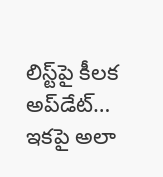లిస్ట్‌పై కీలక అప్‌డేట్‌… ఇకపై అలా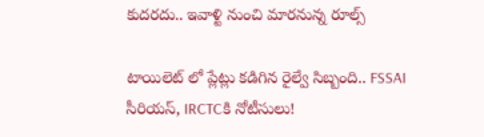కుదరదు.. ఇవాళ్టి నుంచి మారనున్న రూల్స్

టాయిలెట్ లో ప్లేట్లు కడిగిన రైల్వే సిబ్బంది.. FSSAI సీరియస్, IRCTCకి నోటీసులు!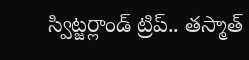స్విట్జర్లాండ్‌ ట్రిప్.. తస్మాత్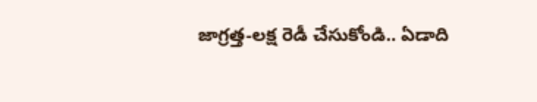జాగ్రత్త-లక్ష రెడీ చేసుకోండి.. ఏడాది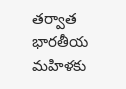తర్వాత భారతీయ మహిళకు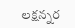లక్షన్నర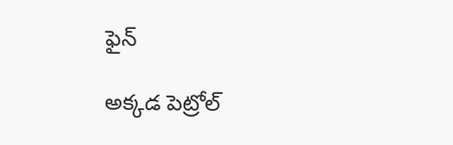ఫైన్

అక్కడ పెట్రోల్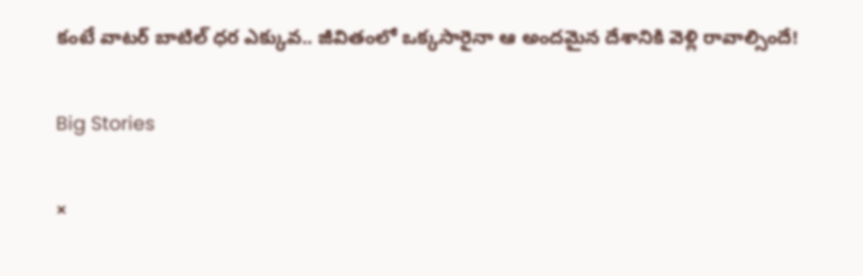కంటే వాటర్ బాటిల్ ధర ఎక్కువ.. జీవితంలో ఒక్కసారైనా ఆ అందమైన దేశానికి వెళ్లి రావాల్సిందే!

Big Stories

×